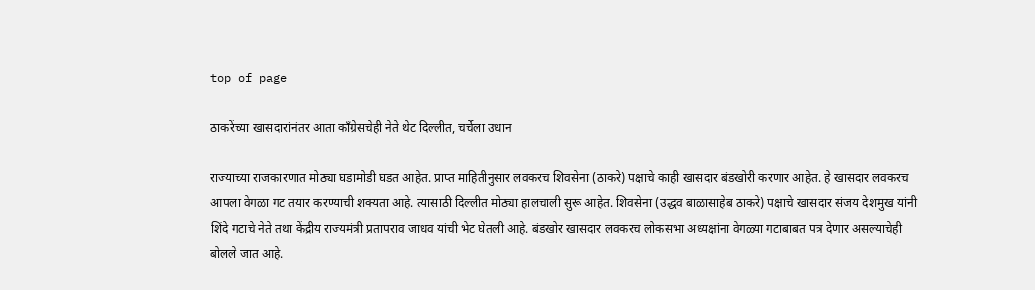top of page

ठाकरेंच्या खासदारांनंतर आता काँग्रेसचेही नेते थेट दिल्लीत, चर्चेला उधान

राज्याच्या राजकारणात मोठ्या घडामोडी घडत आहेत. प्राप्त माहितीनुसार लवकरच शिवसेना (ठाकरे) पक्षाचे काही खासदार बंडखोरी करणार आहेत. हे खासदार लवकरच आपला वेगळा गट तयार करण्याची शक्यता आहे. त्यासाठी दिल्लीत मोठ्या हालचाली सुरू आहेत. शिवसेना (उद्धव बाळासाहेब ठाकरे) पक्षाचे खासदार संजय देशमुख यांनी शिंदे गटाचे नेते तथा केंद्रीय राज्यमंत्री प्रतापराव जाधव यांची भेट घेतली आहे. बंडखोर खासदार लवकरच लोकसभा अध्यक्षांना वेगळ्या गटाबाबत पत्र देणार असल्याचेही बोलले जात आहे.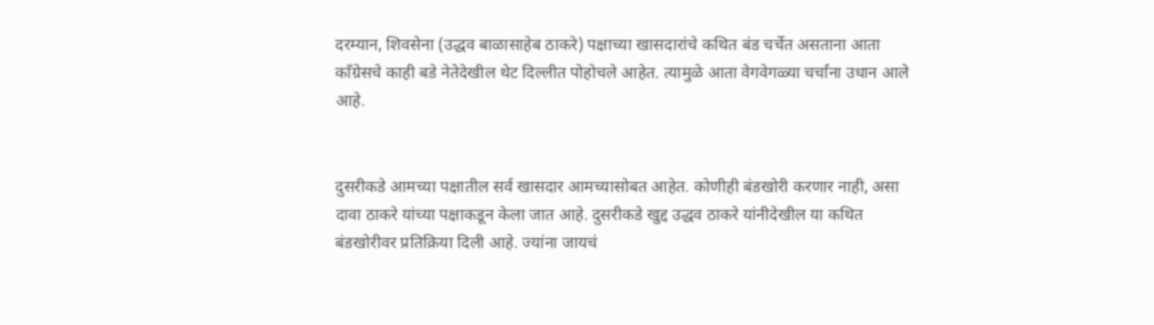दरम्यान, शिवसेना (उद्धव बाळासाहेब ठाकरे) पक्षाच्या खासदारांचे कथित बंड चर्चेत असताना आता काँग्रेसचे काही बडे नेतेदेखील थेट दिल्लीत पोहोचले आहेत. त्यामुळे आता वेगवेगळ्या चर्चांना उधान आले आहे.


दुसरीकडे आमच्या पक्षातील सर्व खासदार आमच्यासोबत आहेत. कोणीही बंडखोरी करणार नाही, असा दावा ठाकरे यांच्या पक्षाकडून केला जात आहे. दुसरीकडे खुद्द उद्धव ठाकरे यांनीदेखील या कथित बंडखोरीवर प्रतिक्रिया दिली आहे. ज्यांना जायचं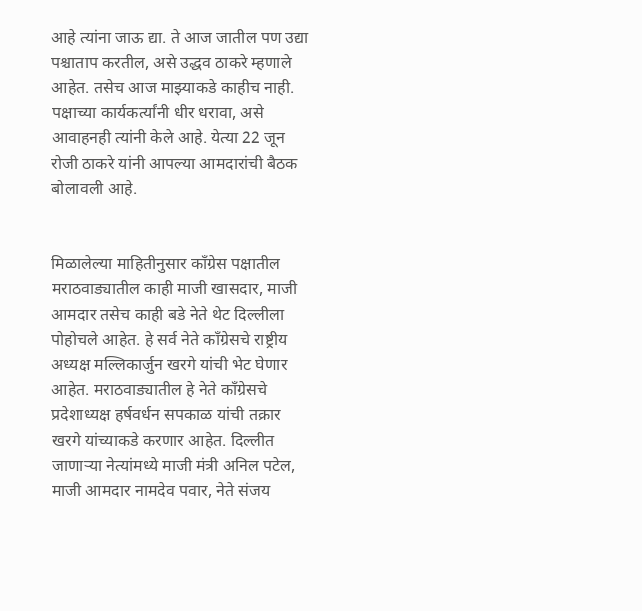आहे त्यांना जाऊ द्या. ते आज जातील पण उद्या पश्चाताप करतील, असे उद्धव ठाकरे म्हणाले आहेत. तसेच आज माझ्याकडे काहीच नाही. पक्षाच्या कार्यकर्त्यांनी धीर धरावा, असे आवाहनही त्यांनी केले आहे. येत्या 22 जून रोजी ठाकरे यांनी आपल्या आमदारांची बैठक बोलावली आहे.


मिळालेल्या माहितीनुसार काँग्रेस पक्षातील मराठवाड्यातील काही माजी खासदार, माजी आमदार तसेच काही बडे नेते थेट दिल्लीला पोहोचले आहेत. हे सर्व नेते काँग्रेसचे राष्ट्रीय अध्यक्ष मल्लिकार्जुन खरगे यांची भेट घेणार आहेत. मराठवाड्यातील हे नेते काँग्रेसचे प्रदेशाध्यक्ष हर्षवर्धन सपकाळ यांची तक्रार खरगे यांच्याकडे करणार आहेत. दिल्लीत जाणार्‍या नेत्यांमध्ये माजी मंत्री अनिल पटेल, माजी आमदार नामदेव पवार, नेते संजय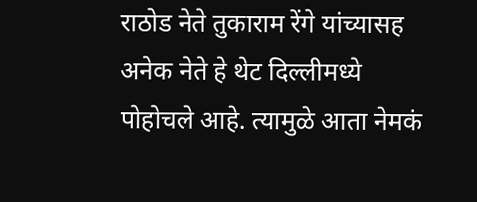राठोड नेते तुकाराम रेंगे यांच्यासह अनेक नेते हे थेट दिल्लीमध्ये पोहोचले आहे. त्यामुळे आता नेमकं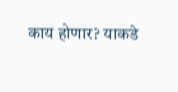काय होणार? याकडे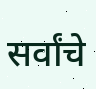सर्वांचे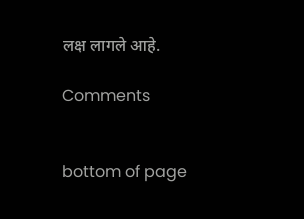लक्ष लागले आहे.

Comments


bottom of page